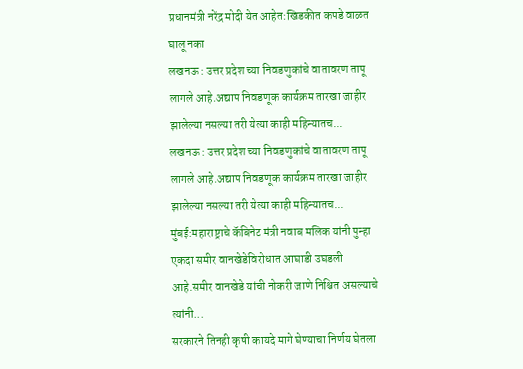प्रधानमंत्री नरेंद्र मोदी येत आहेत:खिडकीत कपडे वाळत घालू नका
लखनऊ : उत्तर प्रदेश च्या निवडणुकांचे वातावरण तापू लागले आहे.अद्याप निवडणूक कार्यक्रम तारखा जाहीर झालेल्या नसल्या तरी येत्या काही महिन्यातच...
लखनऊ : उत्तर प्रदेश च्या निवडणुकांचे वातावरण तापू लागले आहे.अद्याप निवडणूक कार्यक्रम तारखा जाहीर झालेल्या नसल्या तरी येत्या काही महिन्यातच...
मुंबई:महाराष्ट्राचे कॅबिनेट मंत्री नवाब मलिक यांनी पुन्हा एकदा समीर वानखेडेविरोधात आघाडी उघडली आहे.समीर वानखेडे यांची नोकरी जाणे निश्चित असल्याचे त्यांनी...
सरकारने तिनही कृषी कायदे मागे घेण्याचा निर्णय घेतला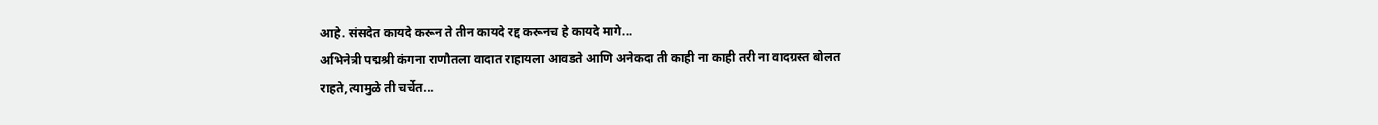आहे. संसदेत कायदे करून ते तीन कायदे रद्द करूनच हे कायदे मागे...
अभिनेत्री पद्मश्री कंगना राणौतला वादात राहायला आवडते आणि अनेकदा ती काही ना काही तरी ना वादग्रस्त बोलत राहते,त्यामुळे ती चर्चेत...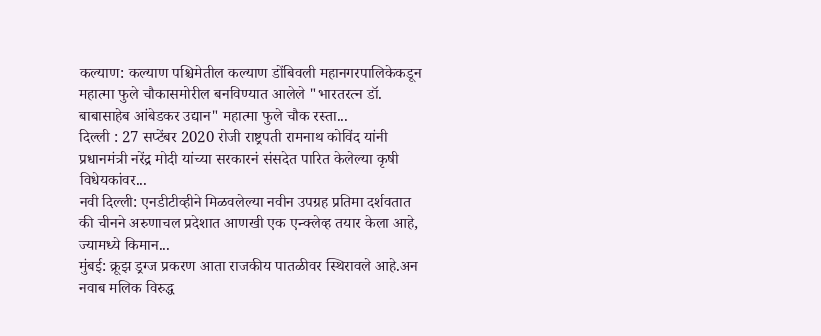कल्याण: कल्याण पश्चिमेतील कल्याण डोंबिवली महानगरपालिकेकडून महात्मा फुले चौकासमोरील बनविण्यात आलेले "भारतरत्न डॉ. बाबासाहेब आंबेडकर उद्यान" महात्मा फुले चौक रस्ता...
दिल्ली : 27 सप्टेंबर 2020 रोजी राष्ट्रपती रामनाथ कोविंद यांनी प्रधानमंत्री नरेंद्र मोदी यांच्या सरकारनं संसदेत पारित केलेल्या कृषी विधेयकांवर...
नवी दिल्ली: एनडीटीव्हीने मिळवलेल्या नवीन उपग्रह प्रतिमा दर्शवतात की चीनने अरुणाचल प्रदेशात आणखी एक एन्क्लेव्ह तयार केला आहे, ज्यामध्ये किमान...
मुंबई: क्रूझ ड्रग्ज प्रकरण आता राजकीय पातळीवर स्थिरावले आहे.अन नवाब मलिक विरुद्ध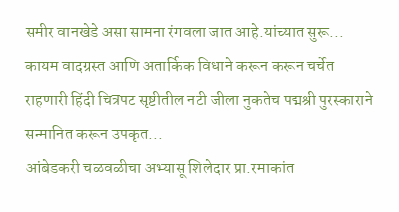समीर वानखेडे असा सामना रंगवला जात आहे.यांच्यात सुरू...
कायम वादग्रस्त आणि अतार्किक विधाने करून करून चर्चेत राहणारी हिंदी चित्रपट सृष्टीतील नटी जीला नुकतेच पद्मश्री पुरस्काराने सन्मानित करून उपकृत...
आंबेडकरी चळवळीचा अभ्यासू शिलेदार प्रा.रमाकांत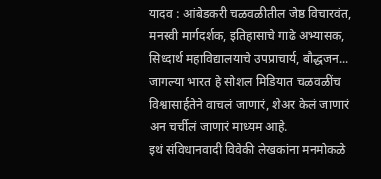यादव : आंबेडकरी चळवळीतील जेष्ठ विचारवंत, मनस्वी मार्गदर्शक, इतिहासाचे गाढे अभ्यासक, सिध्दार्थ महाविद्यालयाचे उपप्राचार्य, बौद्धजन...
जागल्या भारत हे सोशल मिडियात चळवळींच विश्वासार्हतेने वाचलं जाणारं, शेअर केलं जाणारं अन चर्चीलं जाणारं माध्यम आहे.
इथं संविधानवादी विवेकी लेखकांना मनमोकळे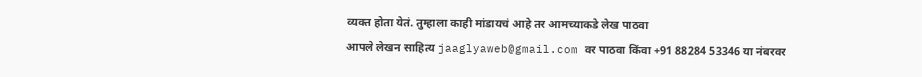व्यक्त होता येतं. तुम्हाला काही मांडायचं आहे तर आमच्याकडे लेख पाठवा
आपले लेखन साहित्य jaaglyaweb@gmail.com वर पाठवा किंवा +91 88284 53346 या नंबरवर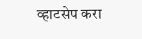व्हाटसेप करा